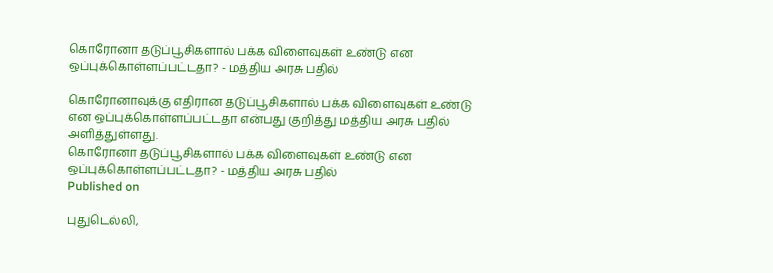கொரோனா தடுப்பூசிகளால் பக்க விளைவுகள் உண்டு என ஒப்புக்கொள்ளப்பட்டதா? - மத்திய அரசு பதில்

கொரோனாவுக்கு எதிரான தடுப்பூசிகளால் பக்க விளைவுகள் உண்டு என ஒப்புக்கொள்ளப்பட்டதா என்பது குறித்து மத்திய அரசு பதில் அளித்துள்ளது.
கொரோனா தடுப்பூசிகளால் பக்க விளைவுகள் உண்டு என ஒப்புக்கொள்ளப்பட்டதா? - மத்திய அரசு பதில்
Published on

புதுடெல்லி,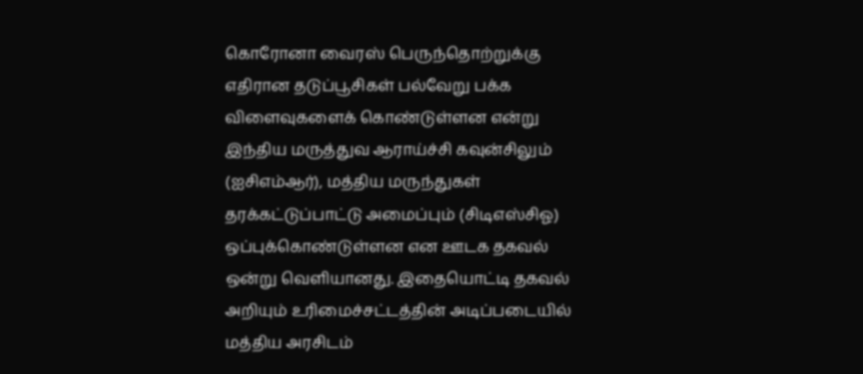கொரோனா வைரஸ் பெருந்தொற்றுக்கு எதிரான தடுப்பூசிகள் பல்வேறு பக்க விளைவுகளைக் கொண்டுள்ளன என்று இந்திய மருத்துவ ஆராய்ச்சி கவுன்சிலும் (ஐசிஎம்ஆர்), மத்திய மருந்துகள் தரக்கட்டுப்பாட்டு அமைப்பும் (சிடிஎஸ்சிஓ) ஒப்புக்கொண்டுள்ளன என ஊடக தகவல் ஒன்று வெளியானது. இதையொட்டி தகவல் அறியும் உரிமைச்சட்டத்தின் அடிப்படையில் மத்திய அரசிடம்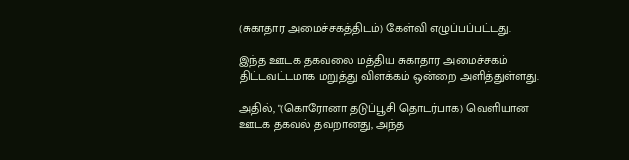(சுகாதார அமைச்சகத்திடம்) கேள்வி எழுப்பப்பட்டது.

இந்த ஊடக தகவலை மத்திய சுகாதார அமைச்சகம் திட்டவட்டமாக மறுத்து விளக்கம் ஒன்றை அளித்துள்ளது.

அதில், "(கொரோனா தடுப்பூசி தொடர்பாக) வெளியான ஊடக தகவல் தவறானது, அந்த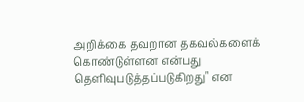அறிக்கை தவறான தகவல்களைக் கொண்டுள்ளன என்பது தெளிவுபடுத்தப்படுகிறது" என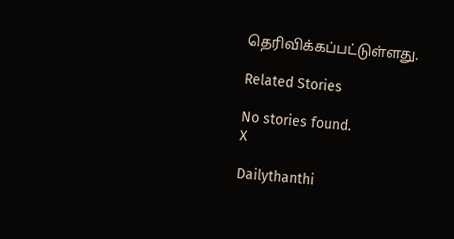தெரிவிக்கப்பட்டுள்ளது.

Related Stories

No stories found.
X

Dailythanthi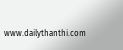www.dailythanthi.com